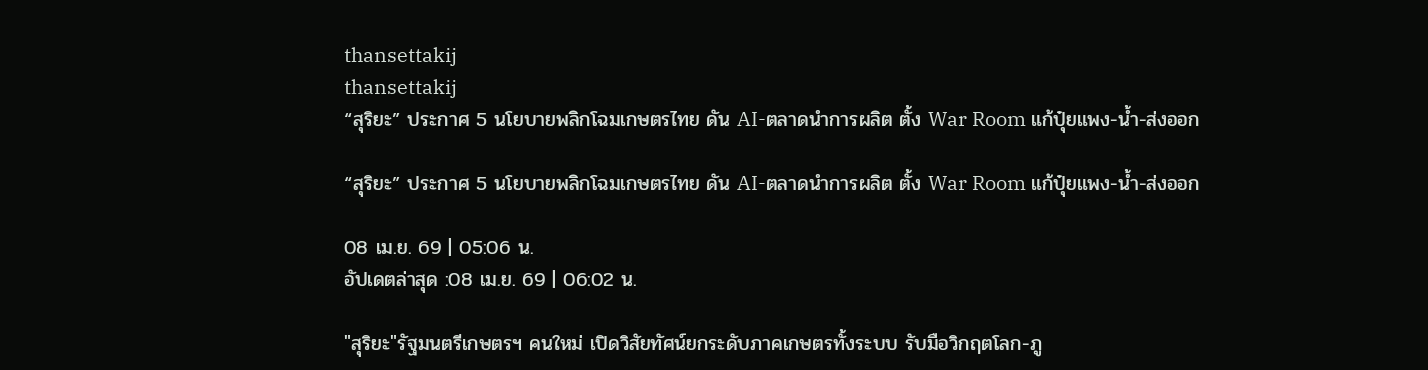thansettakij
thansettakij
“สุริยะ” ประกาศ 5 นโยบายพลิกโฉมเกษตรไทย ดัน AI-ตลาดนำการผลิต ตั้ง War Room แก้ปุ๋ยแพง-น้ำ-ส่งออก

“สุริยะ” ประกาศ 5 นโยบายพลิกโฉมเกษตรไทย ดัน AI-ตลาดนำการผลิต ตั้ง War Room แก้ปุ๋ยแพง-น้ำ-ส่งออก

08 เม.ย. 69 | 05:06 น.
อัปเดตล่าสุด :08 เม.ย. 69 | 06:02 น.

"สุริยะ"รัฐมนตรีเกษตรฯ คนใหม่ เปิดวิสัยทัศน์ยกระดับภาคเกษตรทั้งระบบ รับมือวิกฤตโลก-ภู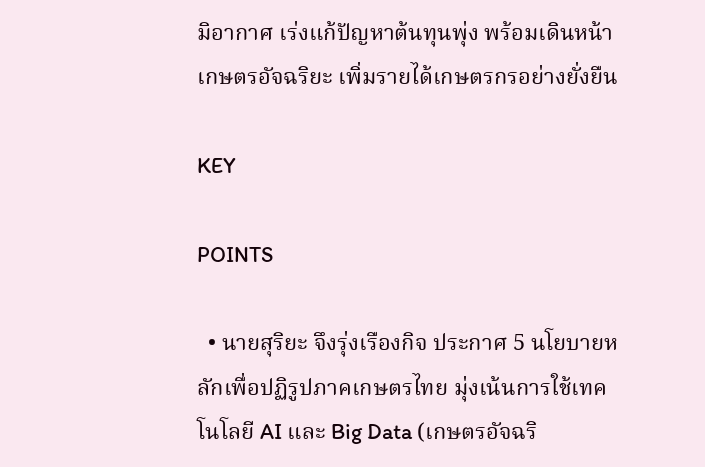มิอากาศ เร่งแก้ปัญหาต้นทุนพุ่ง พร้อมเดินหน้าเกษตรอัจฉริยะ เพิ่มรายได้เกษตรกรอย่างยั่งยืน

KEY

POINTS

  • นายสุริยะ จึงรุ่งเรืองกิจ ประกาศ 5 นโยบายหลักเพื่อปฏิรูปภาคเกษตรไทย มุ่งเน้นการใช้เทคโนโลยี AI และ Big Data (เกษตรอัจฉริ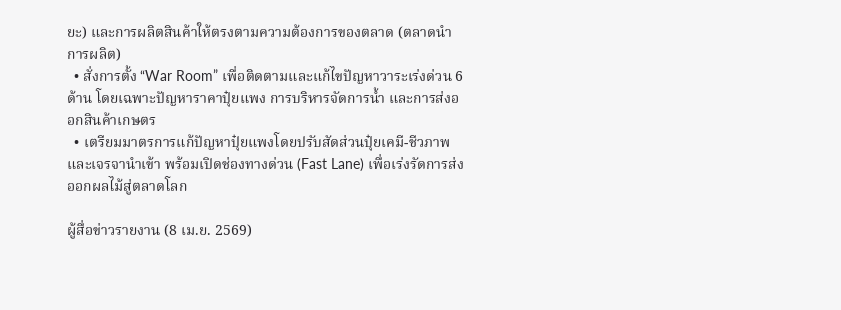ยะ) และการผลิตสินค้าให้ตรงตามความต้องการของตลาด (ตลาดนำการผลิต)
  • สั่งการตั้ง “War Room” เพื่อติดตามและแก้ไขปัญหาวาระเร่งด่วน 6 ด้าน โดยเฉพาะปัญหาราคาปุ๋ยแพง การบริหารจัดการน้ำ และการส่งออกสินค้าเกษตร
  • เตรียมมาตรการแก้ปัญหาปุ๋ยแพงโดยปรับสัดส่วนปุ๋ยเคมี-ชีวภาพและเจรจานำเข้า พร้อมเปิดช่องทางด่วน (Fast Lane) เพื่อเร่งรัดการส่งออกผลไม้สู่ตลาดโลก

ผู้สื่อข่าวรายงาน (8 เม.ย. 2569)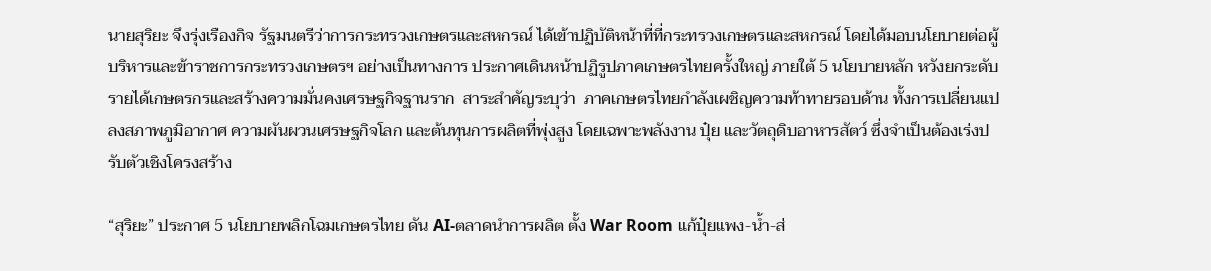นายสุริยะ จึงรุ่งเรืองกิจ รัฐมนตรีว่าการกระทรวงเกษตรและสหกรณ์ ได้เข้าปฏิบัติหน้าที่ที่กระทรวงเกษตรและสหกรณ์ โดยได้มอบนโยบายต่อผู้บริหารและข้าราชการกระทรวงเกษตรฯ อย่างเป็นทางการ ประกาศเดินหน้าปฏิรูปภาคเกษตรไทยครั้งใหญ่ ภายใต้ 5 นโยบายหลัก หวังยกระดับรายได้เกษตรกรและสร้างความมั่นคงเศรษฐกิจฐานราก  สาระสำคัญระบุว่า  ภาคเกษตรไทยกำลังเผชิญความท้าทายรอบด้าน ทั้งการเปลี่ยนแปลงสภาพภูมิอากาศ ความผันผวนเศรษฐกิจโลก และต้นทุนการผลิตที่พุ่งสูง โดยเฉพาะพลังงาน ปุ๋ย และวัตถุดิบอาหารสัตว์ ซึ่งจำเป็นต้องเร่งปรับตัวเชิงโครงสร้าง

“สุริยะ” ประกาศ 5 นโยบายพลิกโฉมเกษตรไทย ดัน AI-ตลาดนำการผลิต ตั้ง War Room แก้ปุ๋ยแพง-น้ำ-ส่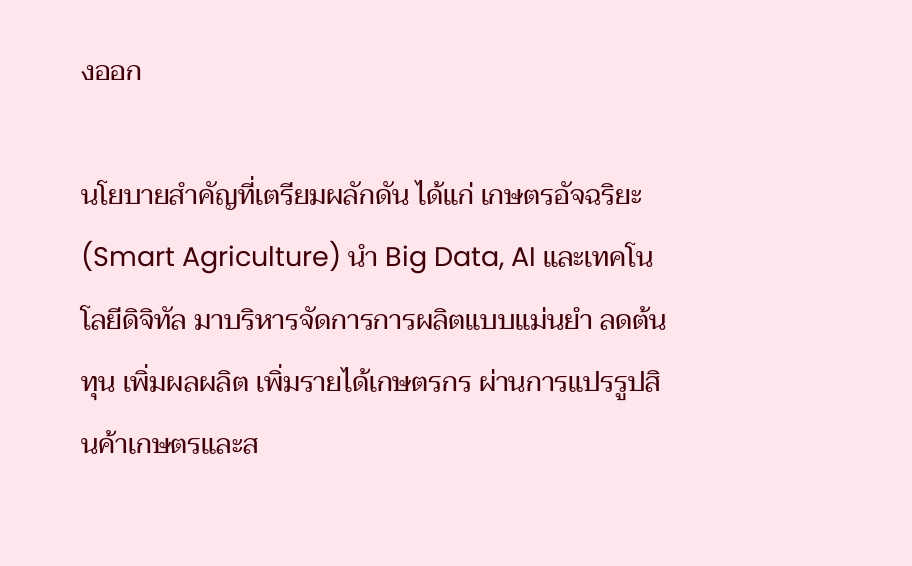งออก

นโยบายสำคัญที่เตรียมผลักดัน ได้แก่ เกษตรอัจฉริยะ (Smart Agriculture) นำ Big Data, AI และเทคโนโลยีดิจิทัล มาบริหารจัดการการผลิตแบบแม่นยำ ลดต้นทุน เพิ่มผลผลิต เพิ่มรายได้เกษตรกร ผ่านการแปรรูปสินค้าเกษตรและส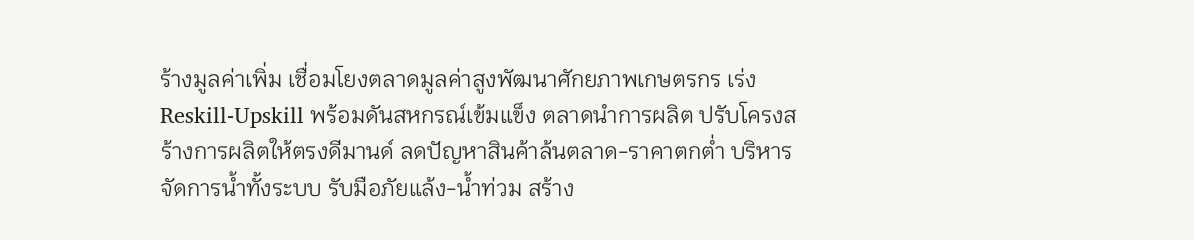ร้างมูลค่าเพิ่ม เชื่อมโยงตลาดมูลค่าสูงพัฒนาศักยภาพเกษตรกร เร่ง Reskill-Upskill พร้อมดันสหกรณ์เข้มแข็ง ตลาดนำการผลิต ปรับโครงสร้างการผลิตให้ตรงดีมานด์ ลดปัญหาสินค้าล้นตลาด-ราคาตกต่ำ บริหารจัดการน้ำทั้งระบบ รับมือภัยแล้ง-น้ำท่วม สร้าง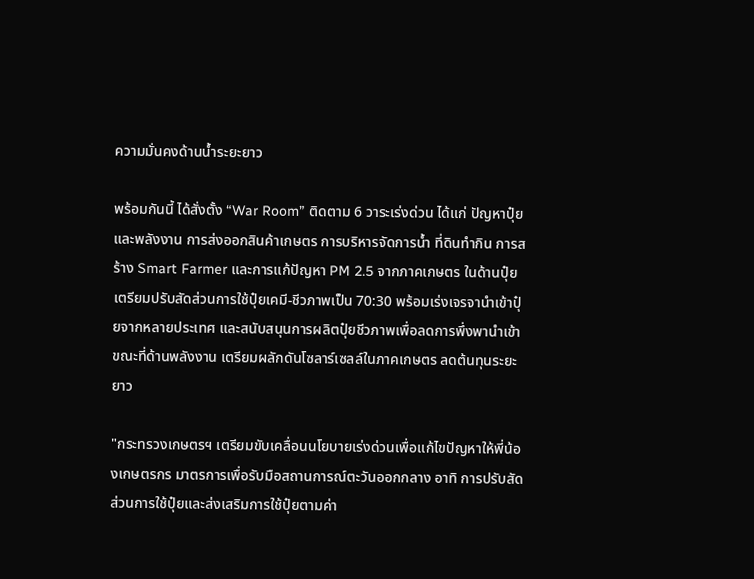ความมั่นคงด้านน้ำระยะยาว

พร้อมกันนี้ ได้สั่งตั้ง “War Room” ติดตาม 6 วาระเร่งด่วน ได้แก่ ปัญหาปุ๋ยและพลังงาน การส่งออกสินค้าเกษตร การบริหารจัดการน้ำ ที่ดินทำกิน การสร้าง Smart Farmer และการแก้ปัญหา PM 2.5 จากภาคเกษตร ในด้านปุ๋ย เตรียมปรับสัดส่วนการใช้ปุ๋ยเคมี-ชีวภาพเป็น 70:30 พร้อมเร่งเจรจานำเข้าปุ๋ยจากหลายประเทศ และสนับสนุนการผลิตปุ๋ยชีวภาพเพื่อลดการพึ่งพานำเข้า ขณะที่ด้านพลังงาน เตรียมผลักดันโซลาร์เซลล์ในภาคเกษตร ลดต้นทุนระยะยาว

"กระทรวงเกษตรฯ เตรียมขับเคลื่อนนโยบายเร่งด่วนเพื่อแก้ไขปัญหาให้พี่น้องเกษตรกร มาตรการเพื่อรับมือสถานการณ์ตะวันออกกลาง อาทิ การปรับสัดส่วนการใช้ปุ๋ยและส่งเสริมการใช้ปุ๋ยตามค่า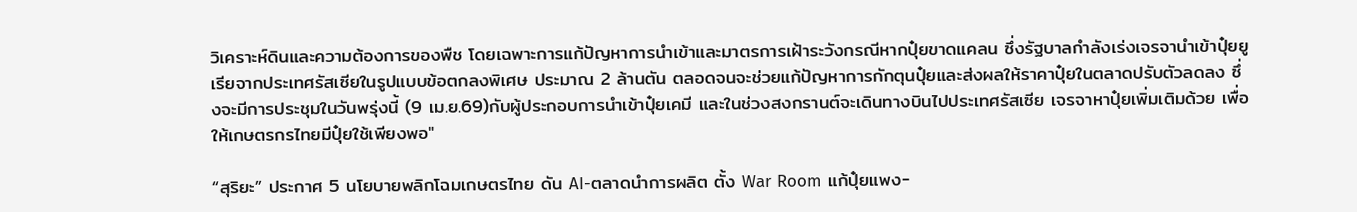วิเคราะห์ดินและความต้องการของพืช โดยเฉพาะการแก้ปัญหาการนำเข้าและมาตรการเฝ้าระวังกรณีหากปุ๋ยขาดแคลน ซึ่งรัฐบาลกำลังเร่งเจรจานำเข้าปุ๋ยยูเรียจากประเทศรัสเซียในรูปแบบข้อตกลงพิเศษ ประมาณ 2 ล้านตัน ตลอดจนจะช่วยแก้ปัญหาการกักตุนปุ๋ยและส่งผลให้ราคาปุ๋ยในตลาดปรับตัวลดลง ซึ่งจะมีการประชุมในวันพรุ่งนี้ (9 เม.ย.69)กับผู้ประกอบการนำเข้าปุ๋ยเคมี และในช่วงสงกรานต์จะเดินทางบินไปประเทศรัสเซีย เจรจาหาปุ๋ยเพิ่มเติมด้วย เพื่อให้เกษตรกรไทยมีปุ๋ยใช้เพียงพอ"

“สุริยะ” ประกาศ 5 นโยบายพลิกโฉมเกษตรไทย ดัน AI-ตลาดนำการผลิต ตั้ง War Room แก้ปุ๋ยแพง-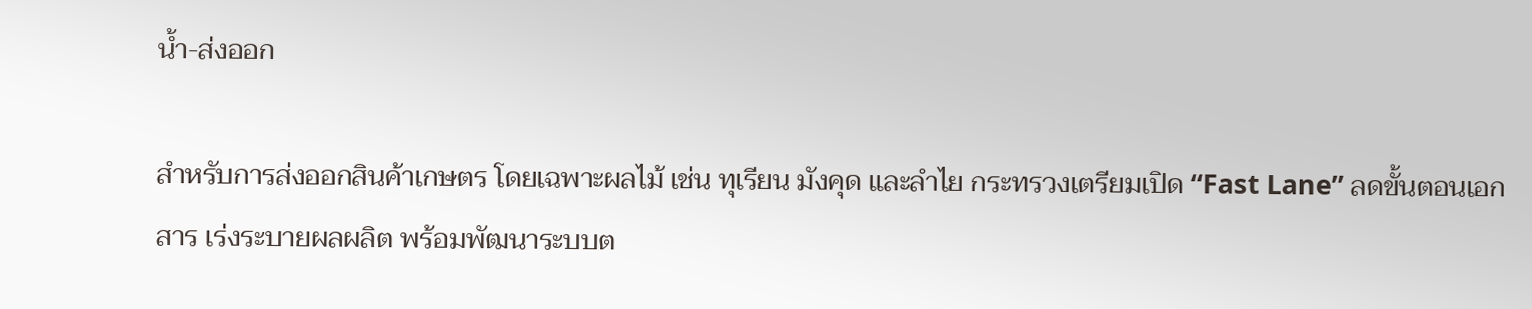น้ำ-ส่งออก

สำหรับการส่งออกสินค้าเกษตร โดยเฉพาะผลไม้ เช่น ทุเรียน มังคุด และลำไย กระทรวงเตรียมเปิด “Fast Lane” ลดขั้นตอนเอกสาร เร่งระบายผลผลิต พร้อมพัฒนาระบบต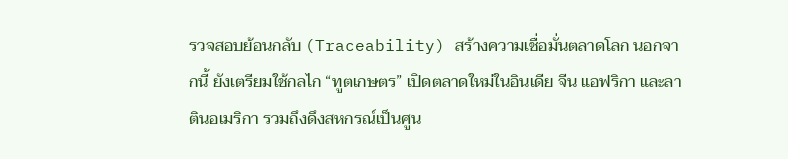รวจสอบย้อนกลับ (Traceability) สร้างความเชื่อมั่นตลาดโลก นอกจากนี้ ยังเตรียมใช้กลไก “ทูตเกษตร” เปิดตลาดใหม่ในอินเดีย จีน แอฟริกา และลาตินอเมริกา รวมถึงดึงสหกรณ์เป็นศูน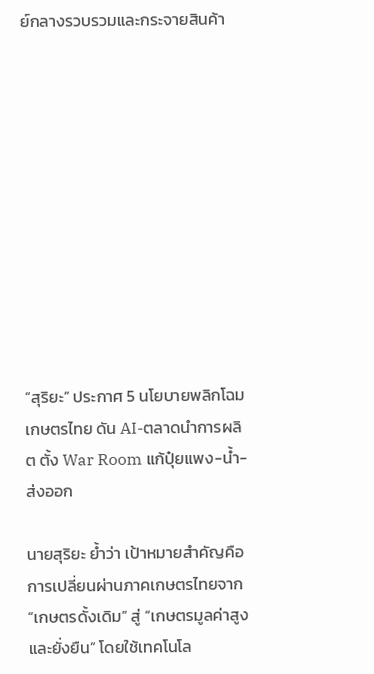ย์กลางรวบรวมและกระจายสินค้า











“สุริยะ” ประกาศ 5 นโยบายพลิกโฉมเกษตรไทย ดัน AI-ตลาดนำการผลิต ตั้ง War Room แก้ปุ๋ยแพง-น้ำ-ส่งออก

นายสุริยะ ย้ำว่า เป้าหมายสำคัญคือการเปลี่ยนผ่านภาคเกษตรไทยจาก “เกษตรดั้งเดิม” สู่ “เกษตรมูลค่าสูงและยั่งยืน” โดยใช้เทคโนโล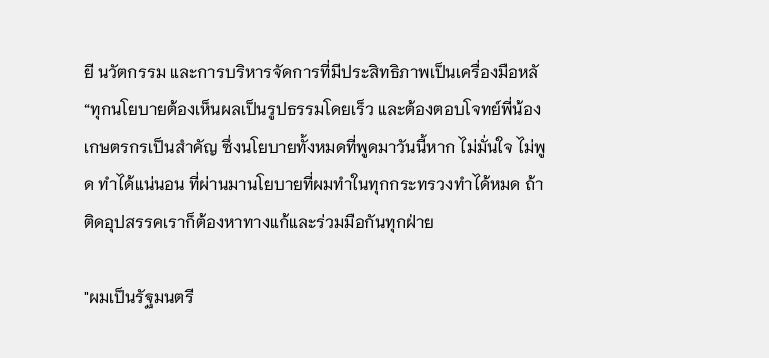ยี นวัตกรรม และการบริหารจัดการที่มีประสิทธิภาพเป็นเครื่องมือหลั “ทุกนโยบายต้องเห็นผลเป็นรูปธรรมโดยเร็ว และต้องตอบโจทย์พี่น้องเกษตรกรเป็นสำคัญ ซึ่งนโยบายทั้งหมดที่พูดมาวันนี้หาก ไม่มั่นใจ ไม่พูด ทำได้แน่นอน ที่ผ่านมานโยบายที่ผมทำในทุกกระทรวงทำได้หมด ถ้าติดอุปสรรคเราก็ต้องหาทางแก้และร่วมมือกันทุกฝ่าย

"ผมเป็นรัฐมนตรี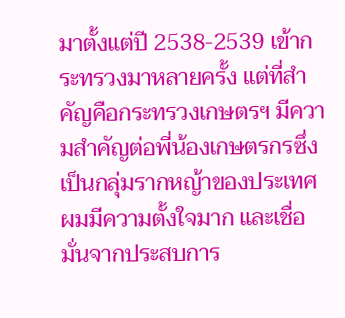มาตั้งแต่ปี 2538-2539 เข้ากระทรวงมาหลายครั้ง แต่ที่สำคัญคือกระทรวงเกษตรฯ มีความสำคัญต่อพี่น้องเกษตรกรซึ่งเป็นกลุ่มรากหญ้าของประเทศ ผมมีความตั้งใจมาก และเชื่อมั่นจากประสบการ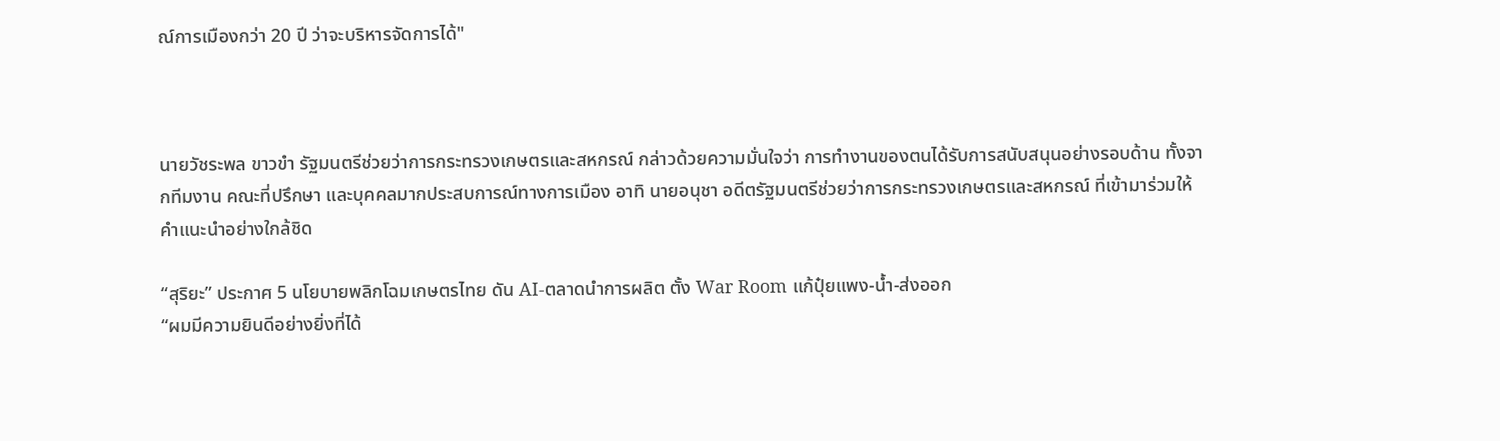ณ์การเมืองกว่า 20 ปี ว่าจะบริหารจัดการได้"



นายวัชระพล ขาวขำ รัฐมนตรีช่วยว่าการกระทรวงเกษตรและสหกรณ์ กล่าวด้วยความมั่นใจว่า การทำงานของตนได้รับการสนับสนุนอย่างรอบด้าน ทั้งจากทีมงาน คณะที่ปรึกษา และบุคคลมากประสบการณ์ทางการเมือง อาทิ นายอนุชา อดีตรัฐมนตรีช่วยว่าการกระทรวงเกษตรและสหกรณ์ ที่เข้ามาร่วมให้คำแนะนำอย่างใกล้ชิด

“สุริยะ” ประกาศ 5 นโยบายพลิกโฉมเกษตรไทย ดัน AI-ตลาดนำการผลิต ตั้ง War Room แก้ปุ๋ยแพง-น้ำ-ส่งออก
“ผมมีความยินดีอย่างยิ่งที่ได้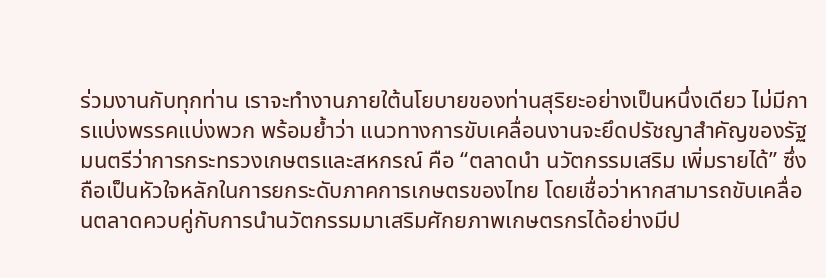ร่วมงานกับทุกท่าน เราจะทำงานภายใต้นโยบายของท่านสุริยะอย่างเป็นหนึ่งเดียว ไม่มีการแบ่งพรรคแบ่งพวก พร้อมย้ำว่า แนวทางการขับเคลื่อนงานจะยึดปรัชญาสำคัญของรัฐมนตรีว่าการกระทรวงเกษตรและสหกรณ์ คือ “ตลาดนำ นวัตกรรมเสริม เพิ่มรายได้” ซึ่งถือเป็นหัวใจหลักในการยกระดับภาคการเกษตรของไทย โดยเชื่อว่าหากสามารถขับเคลื่อนตลาดควบคู่กับการนำนวัตกรรมมาเสริมศักยภาพเกษตรกรได้อย่างมีป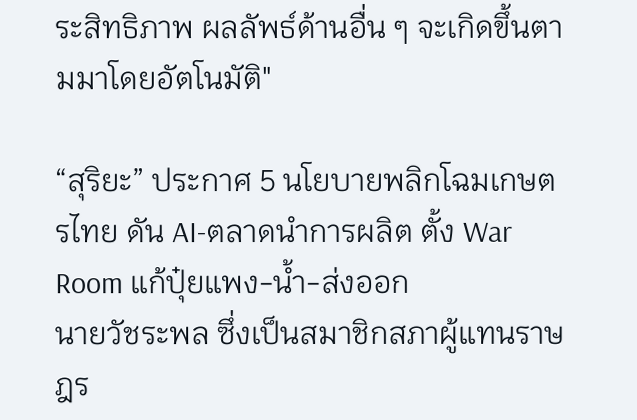ระสิทธิภาพ ผลลัพธ์ด้านอื่น ๆ จะเกิดขึ้นตามมาโดยอัตโนมัติ"

“สุริยะ” ประกาศ 5 นโยบายพลิกโฉมเกษตรไทย ดัน AI-ตลาดนำการผลิต ตั้ง War Room แก้ปุ๋ยแพง-น้ำ-ส่งออก
นายวัชระพล ซึ่งเป็นสมาชิกสภาผู้แทนราษฎร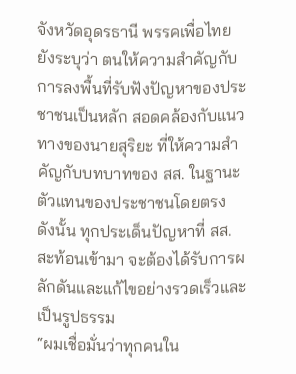จังหวัดอุดรธานี พรรคเพื่อไทย ยังระบุว่า ตนให้ความสำคัญกับการลงพื้นที่รับฟังปัญหาของประชาชนเป็นหลัก สอดคล้องกับแนวทางของนายสุริยะ ที่ให้ความสำคัญกับบทบาทของ สส. ในฐานะตัวแทนของประชาชนโดยตรง ดังนั้น ทุกประเด็นปัญหาที่ สส. สะท้อนเข้ามา จะต้องได้รับการผลักดันและแก้ไขอย่างรวดเร็วและเป็นรูปธรรม
“ผมเชื่อมั่นว่าทุกคนใน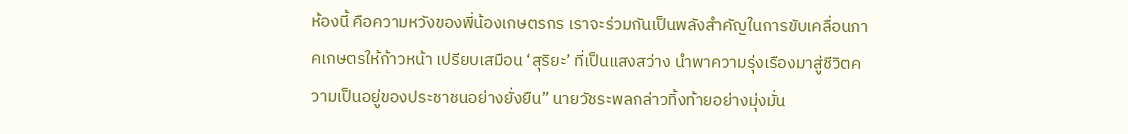ห้องนี้ คือความหวังของพี่น้องเกษตรกร เราจะร่วมกันเป็นพลังสำคัญในการขับเคลื่อนภาคเกษตรให้ก้าวหน้า เปรียบเสมือน ‘สุริยะ’ ที่เป็นแสงสว่าง นำพาความรุ่งเรืองมาสู่ชีวิตความเป็นอยู่ของประชาชนอย่างยั่งยืน” นายวัชระพลกล่าวทิ้งท้ายอย่างมุ่งมั่น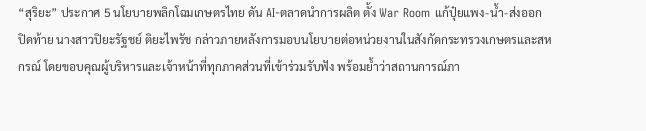“สุริยะ” ประกาศ 5 นโยบายพลิกโฉมเกษตรไทย ดัน AI-ตลาดนำการผลิต ตั้ง War Room แก้ปุ๋ยแพง-น้ำ-ส่งออก
ปิดท้าย นางสาวปิยะรัฐชย์ ติยะไพรัช กล่าวภายหลังการมอบนโยบายต่อหน่วยงานในสังกัดกระทรวงเกษตรและสหกรณ์ โดยขอบคุณผู้บริหารและเจ้าหน้าที่ทุกภาคส่วนที่เข้าร่วมรับฟัง พร้อมย้ำว่าสถานการณ์ภา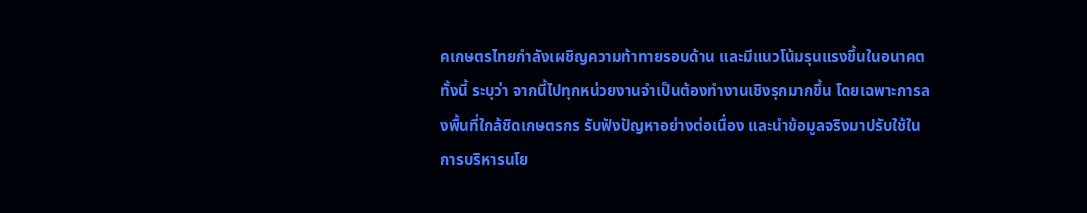คเกษตรไทยกำลังเผชิญความท้าทายรอบด้าน และมีแนวโน้มรุนแรงขึ้นในอนาคต
ทั้งนี้ ระบุว่า จากนี้ไปทุกหน่วยงานจำเป็นต้องทำงานเชิงรุกมากขึ้น โดยเฉพาะการลงพื้นที่ใกล้ชิดเกษตรกร รับฟังปัญหาอย่างต่อเนื่อง และนำข้อมูลจริงมาปรับใช้ในการบริหารนโย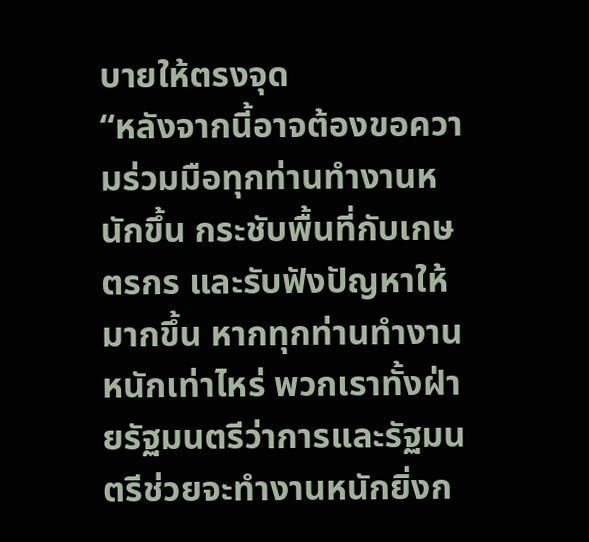บายให้ตรงจุด
“หลังจากนี้อาจต้องขอความร่วมมือทุกท่านทำงานหนักขึ้น กระชับพื้นที่กับเกษตรกร และรับฟังปัญหาให้มากขึ้น หากทุกท่านทำงานหนักเท่าไหร่ พวกเราทั้งฝ่ายรัฐมนตรีว่าการและรัฐมนตรีช่วยจะทำงานหนักยิ่งก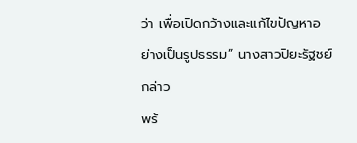ว่า เพื่อเปิดกว้างและแก้ไขปัญหาอย่างเป็นรูปธรรม” นางสาวปิยะรัฐชย์ กล่าว
พร้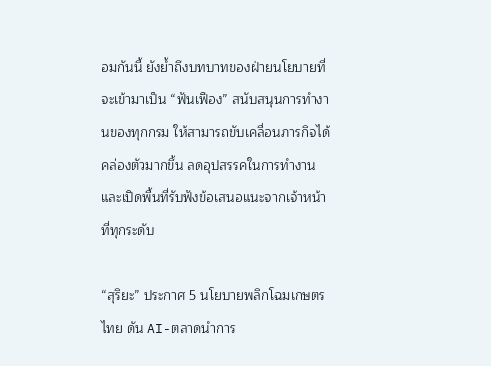อมกันนี้ ยังย้ำถึงบทบาทของฝ่ายนโยบายที่จะเข้ามาเป็น “ฟันเฟือง” สนับสนุนการทำงานของทุกกรม ให้สามารถขับเคลื่อนภารกิจได้คล่องตัวมากขึ้น ลดอุปสรรคในการทำงาน และเปิดพื้นที่รับฟังข้อเสนอแนะจากเจ้าหน้าที่ทุกระดับ

“สุริยะ” ประกาศ 5 นโยบายพลิกโฉมเกษตรไทย ดัน AI-ตลาดนำการ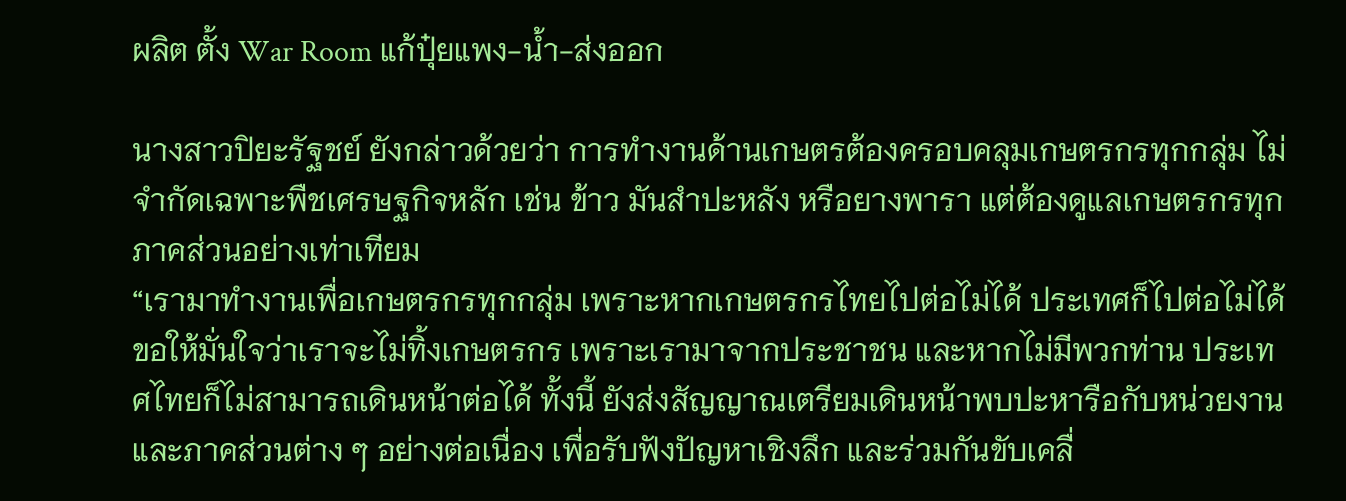ผลิต ตั้ง War Room แก้ปุ๋ยแพง-น้ำ-ส่งออก

นางสาวปิยะรัฐชย์ ยังกล่าวด้วยว่า การทำงานด้านเกษตรต้องครอบคลุมเกษตรกรทุกกลุ่ม ไม่จำกัดเฉพาะพืชเศรษฐกิจหลัก เช่น ข้าว มันสำปะหลัง หรือยางพารา แต่ต้องดูแลเกษตรกรทุกภาคส่วนอย่างเท่าเทียม
“เรามาทำงานเพื่อเกษตรกรทุกกลุ่ม เพราะหากเกษตรกรไทยไปต่อไม่ได้ ประเทศก็ไปต่อไม่ได้ ขอให้มั่นใจว่าเราจะไม่ทิ้งเกษตรกร เพราะเรามาจากประชาชน และหากไม่มีพวกท่าน ประเทศไทยก็ไม่สามารถเดินหน้าต่อได้ ทั้งนี้ ยังส่งสัญญาณเตรียมเดินหน้าพบปะหารือกับหน่วยงานและภาคส่วนต่าง ๆ อย่างต่อเนื่อง เพื่อรับฟังปัญหาเชิงลึก และร่วมกันขับเคลื่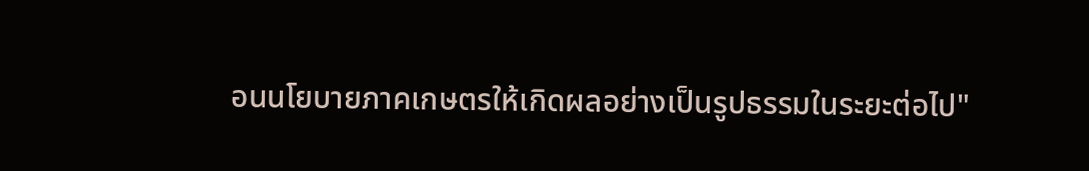อนนโยบายภาคเกษตรให้เกิดผลอย่างเป็นรูปธรรมในระยะต่อไป"